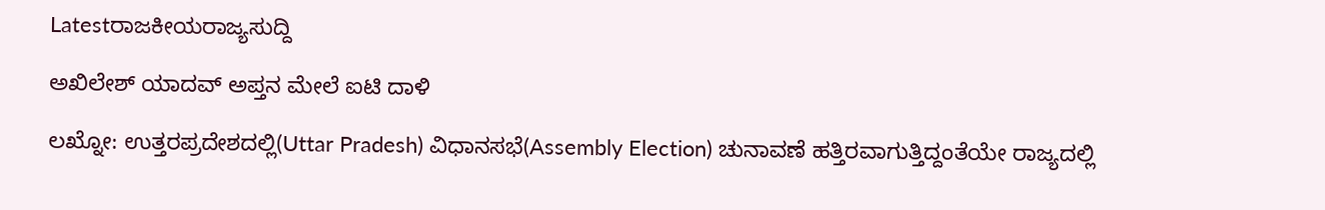Latestರಾಜಕೀಯರಾಜ್ಯಸುದ್ದಿ

ಅಖಿಲೇಶ್ ಯಾದವ್ ಅಪ್ತನ ಮೇಲೆ ಐಟಿ ದಾಳಿ

ಲಖ್ನೋ: ಉತ್ತರಪ್ರದೇಶದಲ್ಲಿ(Uttar Pradesh) ವಿಧಾನಸಭೆ(Assembly Election) ಚುನಾವಣೆ ಹತ್ತಿರವಾಗುತ್ತಿದ್ದಂತೆಯೇ ರಾಜ್ಯದಲ್ಲಿ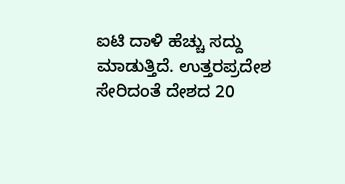ಐಟಿ ದಾಳಿ ಹೆಚ್ಚು ಸದ್ದು ಮಾಡುತ್ತಿದೆ. ಉತ್ತರಪ್ರದೇಶ ಸೇರಿದಂತೆ ದೇಶದ 20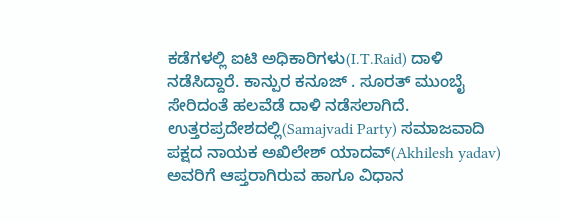ಕಡೆಗಳಲ್ಲಿ ಐಟಿ ಅಧಿಕಾರಿಗಳು(I.T.Raid) ದಾಳಿ ನಡೆಸಿದ್ದಾರೆ. ಕಾನ್ಪುರ ಕನೂಜ್ . ಸೂರತ್ ಮುಂಬೈ ಸೇರಿದಂತೆ ಹಲವೆಡೆ ದಾಳಿ ನಡೆಸಲಾಗಿದೆ. ಉತ್ತರಪ್ರದೇಶದಲ್ಲಿ(Samajvadi Party) ಸಮಾಜವಾದಿ ಪಕ್ಷದ ನಾಯಕ ಅಖಿಲೇಶ್ ಯಾದವ್(Akhilesh yadav) ಅವರಿಗೆ ಆಪ್ತರಾಗಿರುವ ಹಾಗೂ ವಿಧಾನ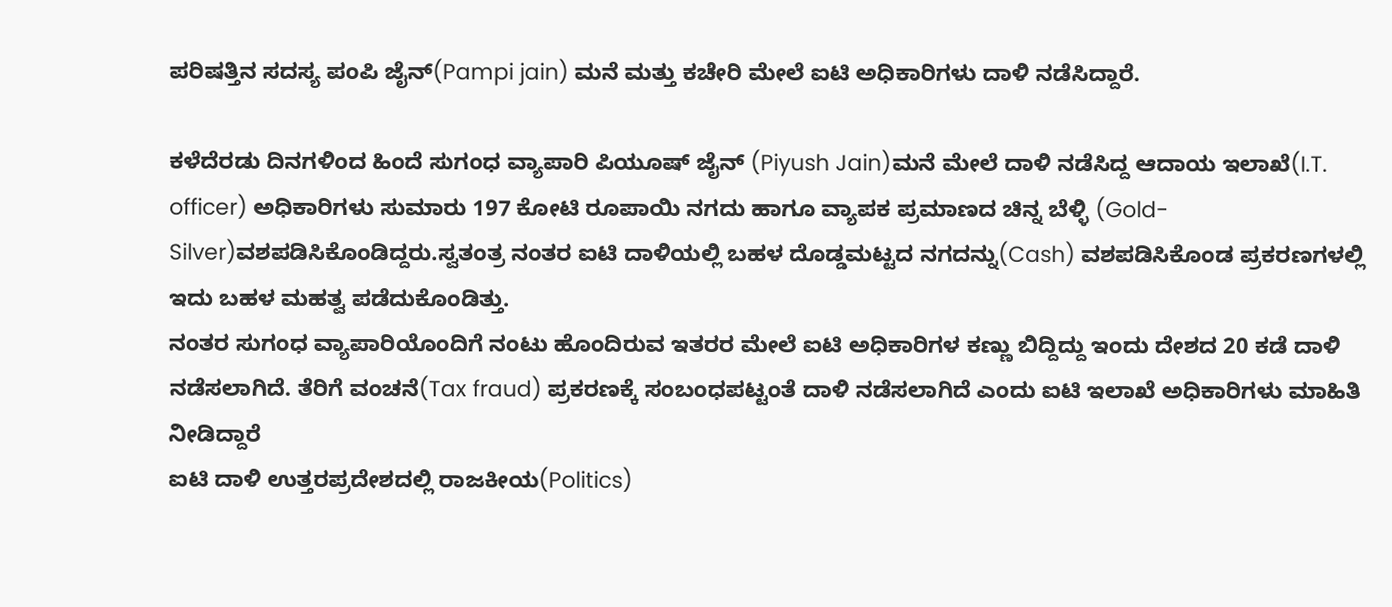ಪರಿಷತ್ತಿನ ಸದಸ್ಯ ಪಂಪಿ ಜೈನ್(Pampi jain) ಮನೆ ಮತ್ತು ಕಚೇರಿ ಮೇಲೆ ಐಟಿ ಅಧಿಕಾರಿಗಳು ದಾಳಿ ನಡೆಸಿದ್ದಾರೆ.

ಕಳೆದೆರಡು ದಿನಗಳಿಂದ ಹಿಂದೆ ಸುಗಂಧ ವ್ಯಾಪಾರಿ ಪಿಯೂಷ್ ಜೈನ್ (Piyush Jain)ಮನೆ ಮೇಲೆ ದಾಳಿ ನಡೆಸಿದ್ದ ಆದಾಯ ಇಲಾಖೆ(I.T. officer) ಅಧಿಕಾರಿಗಳು ಸುಮಾರು 197 ಕೋಟಿ ರೂಪಾಯಿ ನಗದು ಹಾಗೂ ವ್ಯಾಪಕ ಪ್ರಮಾಣದ ಚಿನ್ನ ಬೆಳ್ಳಿ (Gold-Silver)ವಶಪಡಿಸಿಕೊಂಡಿದ್ದರು.ಸ್ವತಂತ್ರ ನಂತರ ಐಟಿ ದಾಳಿಯಲ್ಲಿ ಬಹಳ ದೊಡ್ಡಮಟ್ಟದ ನಗದನ್ನು(Cash) ವಶಪಡಿಸಿಕೊಂಡ ಪ್ರಕರಣಗಳಲ್ಲಿ ಇದು ಬಹಳ ಮಹತ್ವ ಪಡೆದುಕೊಂಡಿತ್ತು.
ನಂತರ ಸುಗಂಧ ವ್ಯಾಪಾರಿಯೊಂದಿಗೆ ನಂಟು ಹೊಂದಿರುವ ಇತರರ ಮೇಲೆ ಐಟಿ ಅಧಿಕಾರಿಗಳ ಕಣ್ಣು ಬಿದ್ದಿದ್ದು ಇಂದು ದೇಶದ 20 ಕಡೆ ದಾಳಿ ನಡೆಸಲಾಗಿದೆ. ತೆರಿಗೆ ವಂಚನೆ(Tax fraud) ಪ್ರಕರಣಕ್ಕೆ ಸಂಬಂಧಪಟ್ಟಂತೆ ದಾಳಿ ನಡೆಸಲಾಗಿದೆ ಎಂದು ಐಟಿ ಇಲಾಖೆ ಅಧಿಕಾರಿಗಳು ಮಾಹಿತಿ ನೀಡಿದ್ದಾರೆ
ಐಟಿ ದಾಳಿ ಉತ್ತರಪ್ರದೇಶದಲ್ಲಿ ರಾಜಕೀಯ(Politics)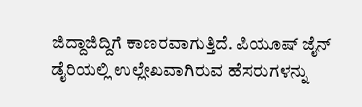ಜಿದ್ದಾಜಿದ್ದಿಗೆ ಕಾಣರವಾಗುತ್ತಿದೆ. ಪಿಯೂಷ್ ಜೈನ್ ಡೈರಿಯಲ್ಲಿ ಉಲ್ಲೇಖವಾಗಿರುವ ಹೆಸರುಗಳನ್ನು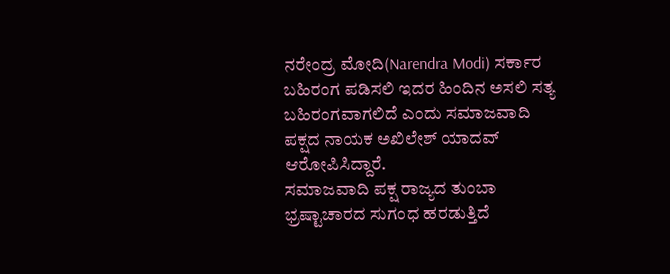ನರೇಂದ್ರ ಮೋದಿ(Narendra Modi) ಸರ್ಕಾರ ಬಹಿರಂಗ ಪಡಿಸಲಿ ಇದರ ಹಿಂದಿನ ಅಸಲಿ ಸತ್ಯ ಬಹಿರಂಗವಾಗಲಿದೆ ಎಂದು ಸಮಾಜವಾದಿ ಪಕ್ಷದ ನಾಯಕ ಅಖಿಲೇಶ್ ಯಾದವ್ ಆರೋಪಿಸಿದ್ದಾರೆ.
ಸಮಾಜವಾದಿ ಪಕ್ಷ ರಾಜ್ಯದ ತುಂಬಾ ಭ್ರಷ್ಟಾಚಾರದ ಸುಗಂಧ ಹರಡುತ್ತಿದೆ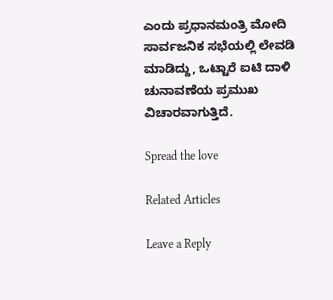ಎಂದು ಪ್ರಧಾನಮಂತ್ರಿ ಮೋದಿ ಸಾರ್ವಜನಿಕ ಸಭೆಯಲ್ಲಿ ಲೇವಡಿ ಮಾಡಿದ್ದು, ಒಟ್ಟಾರೆ ಐಟಿ ದಾಳಿ ಚುನಾವಣೆಯ ಪ್ರಮುಖ ವಿಚಾರವಾಗುತ್ತಿದೆ.

Spread the love

Related Articles

Leave a Reply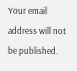Your email address will not be published.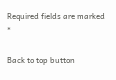Required fields are marked *

Back to top button